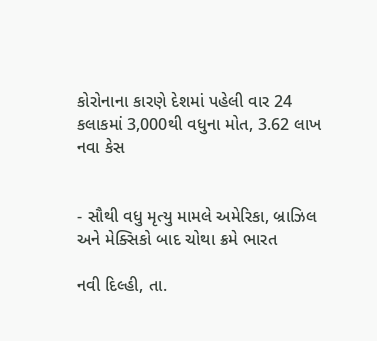કોરોનાના કારણે દેશમાં પહેલી વાર 24 કલાકમાં 3,000થી વધુના મોત, 3.62 લાખ નવા કેસ


- સૌથી વધુ મૃત્યુ મામલે અમેરિકા, બ્રાઝિલ અને મેક્સિકો બાદ ચોથા ક્રમે ભારત

નવી દિલ્હી, તા.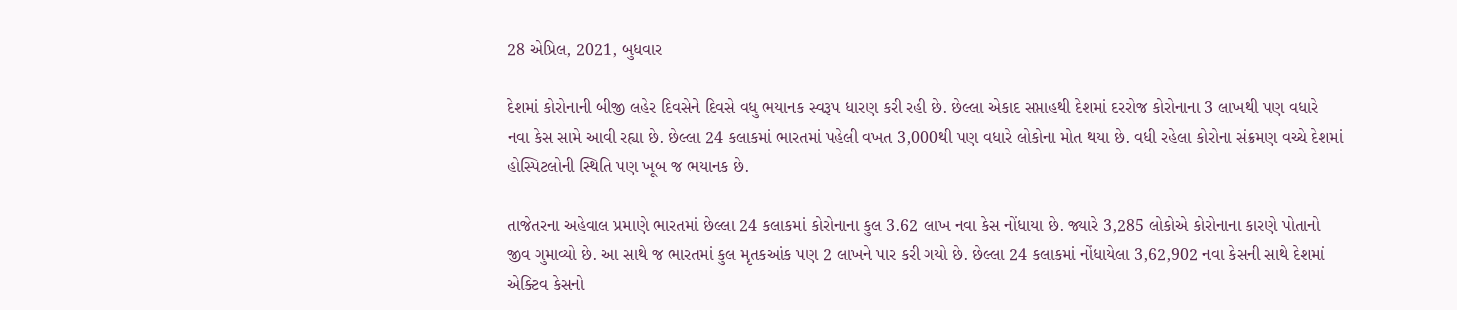28 એપ્રિલ, 2021, બુધવાર

દેશમાં કોરોનાની બીજી લહેર દિવસેને દિવસે વધુ ભયાનક સ્વરૂપ ધારણ કરી રહી છે. છેલ્લા એકાદ સપ્તાહથી દેશમાં દરરોજ કોરોનાના 3 લાખથી પણ વધારે નવા કેસ સામે આવી રહ્યા છે. છેલ્લા 24 કલાકમાં ભારતમાં પહેલી વખત 3,000થી પણ વધારે લોકોના મોત થયા છે. વધી રહેલા કોરોના સંક્રમણ વચ્ચે દેશમાં હોસ્પિટલોની સ્થિતિ પણ ખૂબ જ ભયાનક છે.

તાજેતરના અહેવાલ પ્રમાણે ભારતમાં છેલ્લા 24 કલાકમાં કોરોનાના કુલ 3.62 લાખ નવા કેસ નોંધાયા છે. જ્યારે 3,285 લોકોએ કોરોનાના કારણે પોતાનો જીવ ગુમાવ્યો છે. આ સાથે જ ભારતમાં કુલ મૃતકઆંક પણ 2 લાખને પાર કરી ગયો છે. છેલ્લા 24 કલાકમાં નોંધાયેલા 3,62,902 નવા કેસની સાથે દેશમાં એક્ટિવ કેસનો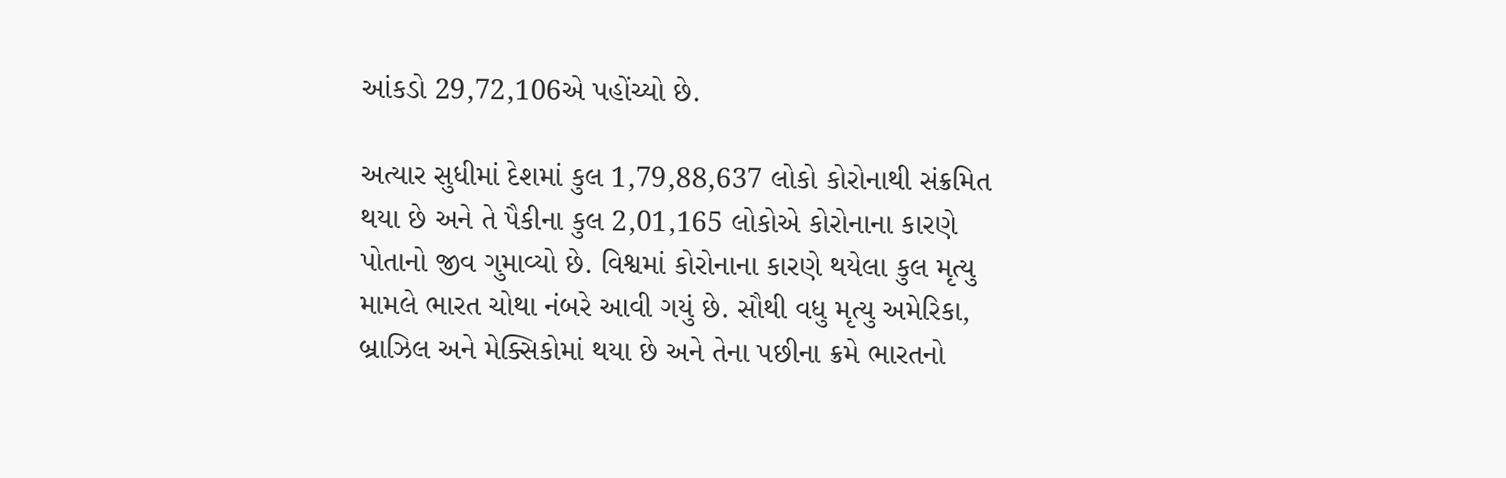આંકડો 29,72,106એ પહોંચ્યો છે.

અત્યાર સુધીમાં દેશમાં કુલ 1,79,88,637 લોકો કોરોનાથી સંક્રમિત થયા છે અને તે પૈકીના કુલ 2,01,165 લોકોએ કોરોનાના કારણે પોતાનો જીવ ગુમાવ્યો છે. વિશ્વમાં કોરોનાના કારણે થયેલા કુલ મૃત્યુ મામલે ભારત ચોથા નંબરે આવી ગયું છે. સૌથી વધુ મૃત્યુ અમેરિકા, બ્રાઝિલ અને મેક્સિકોમાં થયા છે અને તેના પછીના ક્રમે ભારતનો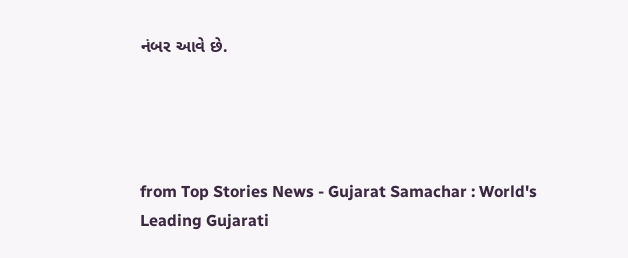નંબર આવે છે.




from Top Stories News - Gujarat Samachar : World's Leading Gujarati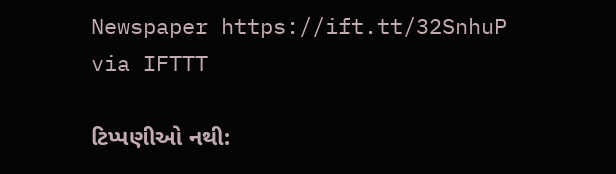Newspaper https://ift.tt/32SnhuP
via IFTTT

ટિપ્પણીઓ નથી: